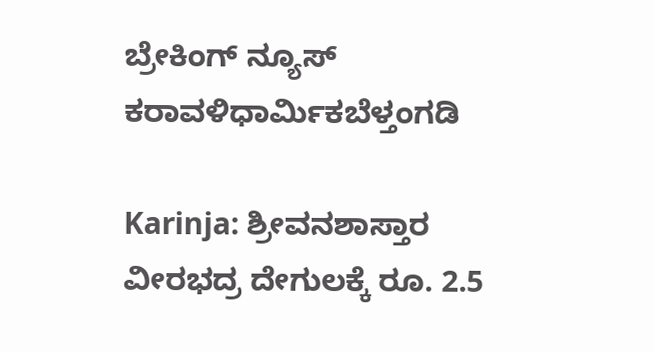ಬ್ರೇಕಿಂಗ್ ನ್ಯೂಸ್
ಕರಾವಳಿಧಾರ್ಮಿಕಬೆಳ್ತಂಗಡಿ

Karinja: ಶ್ರೀವನಶಾಸ್ತಾರ ವೀರಭದ್ರ ದೇಗುಲಕ್ಕೆ ರೂ. 2.5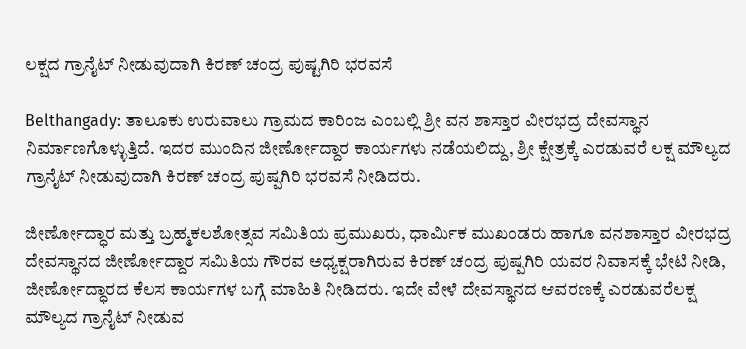ಲಕ್ಷದ ಗ್ರಾನೈಟ್ ‌ನೀಡುವುದಾಗಿ ಕಿರಣ್‌ ಚಂದ್ರ ಪುಷ್ಟಗಿರಿ ಭರವಸೆ

Belthangady: ತಾಲೂಕು ಉರುವಾಲು ಗ್ರಾಮದ ಕಾರಿಂಜ ಎಂಬಲ್ಲಿ ಶ್ರೀ ವನ ಶಾಸ್ತಾರ ವೀರಭದ್ರ ದೇವಸ್ಥಾನ ನಿರ್ಮಾಣಗೊಳ್ಳುತ್ತಿದೆ. ಇದರ ಮುಂದಿನ ಜೀರ್ಣೋದ್ದಾರ ಕಾರ್ಯಗಳು ನಡೆಯಲಿದ್ದು, ಶ್ರೀ ಕ್ಷೇತ್ರಕ್ಕೆ ಎರಡುವರೆ ಲಕ್ಷ ಮೌಲ್ಯದ ಗ್ರಾನೈಟ್ ‌ನೀಡುವುದಾಗಿ ಕಿರಣ್ ಚಂದ್ರ ಪುಷ್ಪಗಿರಿ ಭರವಸೆ ನೀಡಿದರು.

ಜೀರ್ಣೋದ್ಧಾರ‌‌ ಮತ್ತು ಬ್ರಹ್ಮಕಲಶೋತ್ಸವ ಸಮಿತಿಯ ಪ್ರಮುಖರು, ಧಾರ್ಮಿಕ ಮುಖಂಡರು ಹಾಗೂ ವನಶಾಸ್ತಾರ ವೀರಭದ್ರ ದೇವಸ್ಥಾನದ ಜೀರ್ಣೋದ್ದಾರ ಸಮಿತಿಯ ಗೌರವ ಅಧ್ಯಕ್ಷರಾಗಿರುವ ಕಿರಣ್ ಚಂದ್ರ ಪುಷ್ಪಗಿರಿ ಯವರ‌ ನಿವಾಸಕ್ಕೆ ಭೇಟಿ ನೀಡಿ, ಜೀರ್ಣೋದ್ಧಾರದ ಕೆಲಸ ಕಾರ್ಯಗಳ ಬಗ್ಗೆ ಮಾಹಿತಿ ನೀಡಿದರು. ಇದೇ ವೇಳೆ ದೇವಸ್ಥಾನದ ಆವರಣಕ್ಕೆ ಎರಡುವರೆಲಕ್ಷ ಮೌಲ್ಯದ ಗ್ರಾನೈಟ್ ‌ನೀಡುವ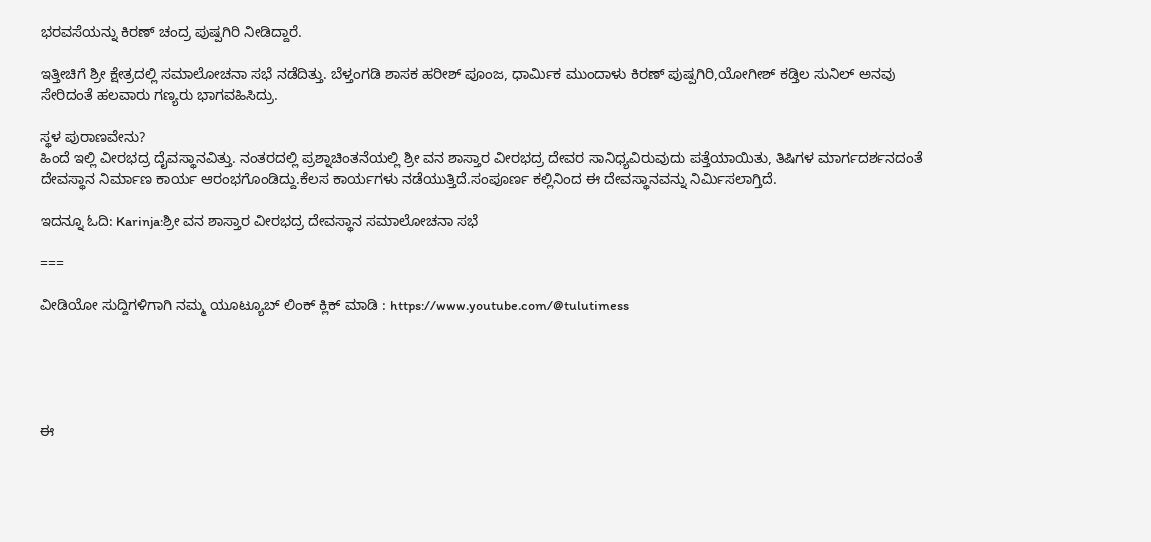ಭರವಸೆಯನ್ನು ಕಿರಣ್ ಚಂದ್ರ ಪುಷ್ಪಗಿರಿ ನೀಡಿದ್ದಾರೆ.

ಇತ್ತೀಚಿಗೆ ಶ್ರೀ ಕ್ಷೇತ್ರದಲ್ಲಿ ಸಮಾಲೋಚನಾ ಸಭೆ ನಡೆದಿತ್ತು. ಬೆಳ್ತಂಗಡಿ ಶಾಸಕ ಹರೀಶ್ ಪೂಂಜ, ಧಾರ್ಮಿಕ ಮುಂದಾಳು ಕಿರಣ್ ಪುಷ್ಪಗಿರಿ,ಯೋಗೀಶ್ ಕಡ್ತಿಲ ಸುನಿಲ್ ಅನವು ಸೇರಿದಂತೆ ಹಲವಾರು ಗಣ್ಯರು ಭಾಗವಹಿಸಿದ್ರು.

ಸ್ಥಳ ಪುರಾಣವೇನು?
ಹಿಂದೆ ಇಲ್ಲಿ ವೀರಭದ್ರ ದೈವಸ್ಥಾನವಿತ್ತು. ನಂತರದಲ್ಲಿ ಪ್ರಶ್ನಾಚಿಂತನೆಯಲ್ಲಿ ಶ್ರೀ ವನ ಶಾಸ್ತಾರ ವೀರಭದ್ರ ದೇವರ ಸಾನಿಧ್ಯವಿರುವುದು ಪತ್ತೆಯಾಯಿತು, ತಿಷಿಗಳ ಮಾರ್ಗದರ್ಶನದಂತೆ ದೇವಸ್ಥಾನ ನಿರ್ಮಾಣ ಕಾರ್ಯ ಆರಂಭಗೊಂಡಿದ್ದು.ಕೆಲಸ ಕಾರ್ಯಗಳು ನಡೆಯುತ್ತಿದೆ.ಸಂಪೂರ್ಣ ಕಲ್ಲಿನಿಂದ ಈ ದೇವಸ್ಥಾನವನ್ನು ನಿರ್ಮಿಸಲಾಗ್ತಿದೆ.

ಇದನ್ನೂ ಓದಿ: Karinja:ಶ್ರೀ ವನ ಶಾಸ್ತಾರ ವೀರಭದ್ರ ದೇವಸ್ಥಾನ ಸಮಾಲೋಚನಾ ಸಭೆ

===

ವೀಡಿಯೋ ಸುದ್ದಿಗಳಿಗಾಗಿ ನಮ್ಮ ಯೂಟ್ಯೂಬ್ ಲಿಂಕ್ ಕ್ಲಿಕ್ ಮಾಡಿ : https://www.youtube.com/@tulutimess





ಈ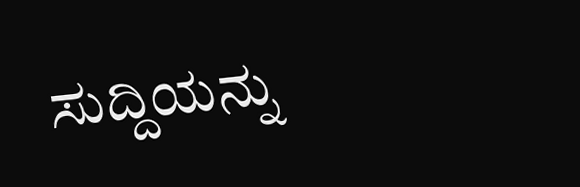ಸುದ್ದಿಯನ್ನು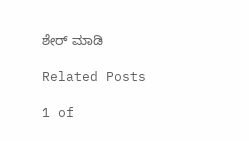ಶೇರ್ ಮಾಡಿ

Related Posts

1 of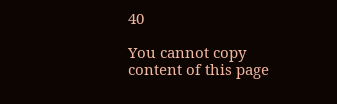40

You cannot copy content of this page